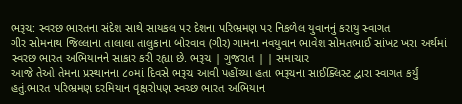ભરૂચ: સ્વરછ ભારતના સંદેશ સાથે સાયકલ પર દેશના પરિભ્રમણ પર નિકળેલ યુવાનનું કરાયુ સ્વાગત
ગીર સોમનાથ જિલ્લાના તાલાલા તાલુકાના બોરવાવ (ગીર) ગામના નવયુવાન ભાવેશ સોમતભાઈ સાંખટ ખરા અર્થમાં સ્વરછ ભારત અભિયાનને સાકાર કરી રહ્યા છે. ભરૂચ | ગુજરાત | | સમાચાર
આજે તેઓ તેમના પ્રસ્થાનના ૮૦માં દિવસે ભરૂચ આવી પહોંચ્યા હતા ભરૂચના સાઈક્લિસ્ટ દ્વારા સ્વાગત કર્યું હતું.ભારત પરિભ્રમણ દરમિયાન વૃક્ષરોપણ સ્વચ્છ ભારત અભિયાન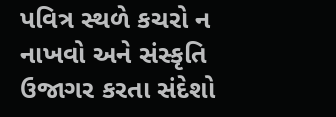પવિત્ર સ્થળે કચરો ન નાખવો અને સંસ્કૃતિ ઉજાગર કરતા સંદેશો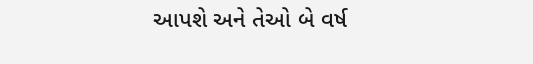આપશે અને તેઓ બે વર્ષ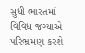સુધી ભારતમાં વિવિધ જગ્યાએ પરિભ્રમણ કરશે